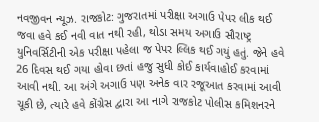નવજીવન ન્યૂઝ. રાજકોટ: ગુજરાતમાં પરીક્ષા અગાઉ પેપર લીક થઈ જવા હવે કઈ નવી વાત નથી રહી, થોડા સમય અગાઉ સૌરાષ્ટ્ર યુનિવર્સિટીની એક પરીક્ષા પહેલા જ પેપર લ્લિક થઈ ગયું હતું. જેને હવે 26 દિવસ થઈ ગયા હોવા છતાં હજુ સુધી કોઈ કાર્યવાહોઈ કરવામાં આવી નથી. આ અંગે અગાઉ પણ અનેક વાર રજૂઆત કરવામાં આવી ચૂકી છે, ત્યારે હવે કોંગ્રેસ દ્વારા આ નાગે રાજકોટ પોલીસ કમિશનરને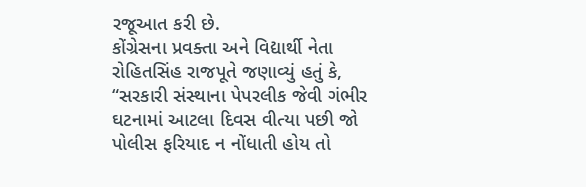રજૂઆત કરી છે.
કોંગ્રેસના પ્રવક્તા અને વિદ્યાર્થી નેતા રોહિતસિંહ રાજપૂતે જણાવ્યું હતું કે, “સરકારી સંસ્થાના પેપરલીક જેવી ગંભીર ઘટનામાં આટલા દિવસ વીત્યા પછી જો પોલીસ ફરિયાદ ન નોંધાતી હોય તો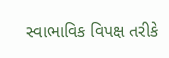સ્વાભાવિક વિપક્ષ તરીકે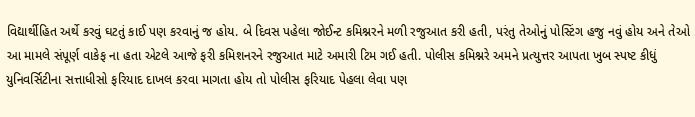વિદ્યાર્થીહિત અર્થે કરવું ઘટતું કાઈ પણ કરવાનું જ હોય. બે દિવસ પહેલા જોઈન્ટ કમિશ્નરને મળી રજુઆત કરી હતી, પરંતુ તેઓનું પોસ્ટિંગ હજુ નવું હોય અને તેઓ આ મામલે સંપૂર્ણ વાકેફ ના હતા એટલે આજે ફરી કમિશનરને રજુઆત માટે અમારી ટિમ ગઈ હતી. પોલીસ કમિશ્નરે અમને પ્રત્યુત્તર આપતા ખુબ સ્પષ્ટ કીધું યુનિવર્સિટીના સત્તાધીસો ફરિયાદ દાખલ કરવા માગતા હોય તો પોલીસ ફરિયાદ પેહલા લેવા પણ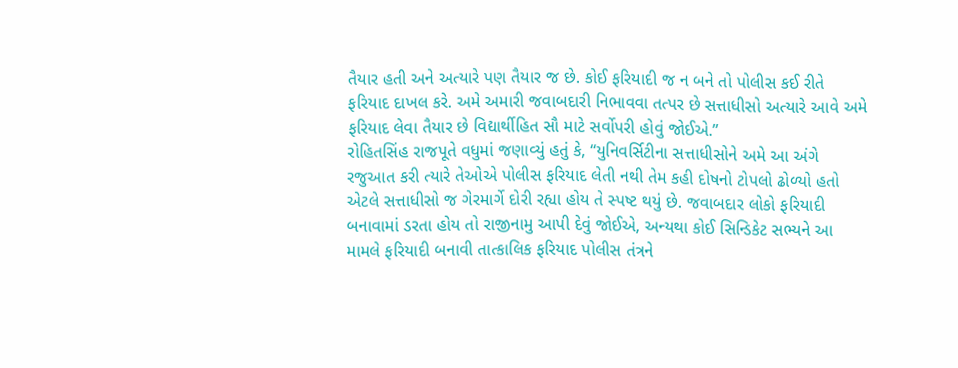તૈયાર હતી અને અત્યારે પણ તૈયાર જ છે. કોઈ ફરિયાદી જ ન બને તો પોલીસ કઈ રીતે ફરિયાદ દાખલ કરે. અમે અમારી જવાબદારી નિભાવવા તત્પર છે સત્તાધીસો અત્યારે આવે અમે ફરિયાદ લેવા તૈયાર છે વિદ્યાર્થીહિત સૌ માટે સર્વોપરી હોવું જોઈએ.”
રોહિતસિંહ રાજપૂતે વધુમાં જણાવ્યું હતું કે, “યુનિવર્સિટીના સત્તાધીસોને અમે આ અંગે રજુઆત કરી ત્યારે તેઓએ પોલીસ ફરિયાદ લેતી નથી તેમ કહી દોષનો ટોપલો ઢોળ્યો હતો એટલે સત્તાધીસો જ ગેરમાર્ગે દોરી રહ્યા હોય તે સ્પષ્ટ થયું છે. જવાબદાર લોકો ફરિયાદી બનાવામાં ડરતા હોય તો રાજીનામુ આપી દેવું જોઈએ, અન્યથા કોઈ સિન્ડિકેટ સભ્યને આ મામલે ફરિયાદી બનાવી તાત્કાલિક ફરિયાદ પોલીસ તંત્રને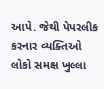આપે. જેથી પેપરલીક કરનાર વ્યક્તિઓ લોકો સમક્ષ ખુલ્લા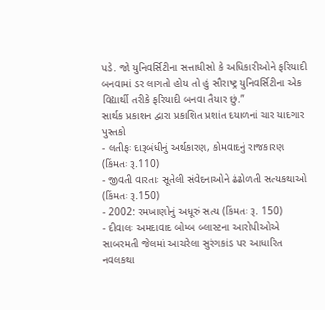પડે. જો યુનિવર્સિટીના સત્તાધીસો કે અધિકારીઓને ફરિયાદી બનવામાં ડર લાગતો હોય તો હું સૌરાષ્ટ્ર યુનિવર્સિટીના એક વિદ્યાર્થી તરીકે ફરિયાદી બનવા તૈયાર છું.”
સાર્થક પ્રકાશન દ્વારા પ્રકાશિત પ્રશાંત દયાળનાં ચાર યાદગાર પુસ્તકો
- લતીફઃ દારૂબંધીનું અર્થકારણ, કોમવાદનું રાજકારણ (કિંમતઃ રૂ.110)
- જીવતી વારતાઃ સૂતેલી સંવેદનાઓને ઢંઢોળતી સત્યકથાઓ (કિંમતઃ રૂ.150)
- 2002: રમખાણોનું અધૂરું સત્ય (કિંમતઃ રૂ. 150)
- દીવાલઃ અમદાવાદ બોમ્બ બ્લાસ્ટના આરોપીઓએ સાબરમતી જેલમાં આચરેલા સુરંગકાંડ પર આધારિત નવલકથા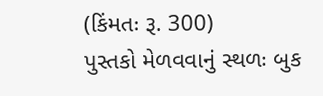(કિંમતઃ રૂ. 300)
પુસ્તકો મેળવવાનું સ્થળઃ બુક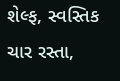શેલ્ફ, સ્વસ્તિક ચાર રસ્તા,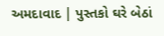અમદાવાદ | પુસ્તકો ઘરે બેઠાં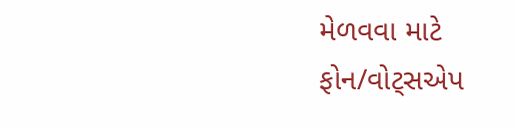મેળવવા માટે ફોન/વોટ્સએપ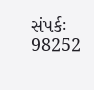સંપર્કઃ 98252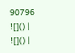90796
![]() |
![]() |